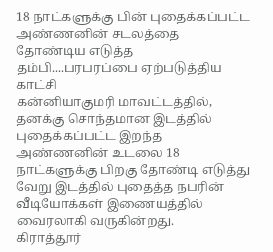18 நாட்களுக்கு பின் புதைக்கப்பட்ட அண்ணனின் சடலத்தை தோண்டிய எடுத்த தம்பி....பரபரப்பை ஏற்படுத்திய காட்சி
கன்னியாகுமரி மாவட்டத்தில், தனக்கு சொந்தமான இடத்தில் புதைக்கப்பட்ட இறந்த அண்ணனின் உடலை 18 நாட்களுக்கு பிறகு தோண்டி எடுத்து வேறு இடத்தில் புதைத்த நபரின் வீடியோக்கள் இணையத்தில் வைரலாகி வருகின்றது.
கிராத்தூர்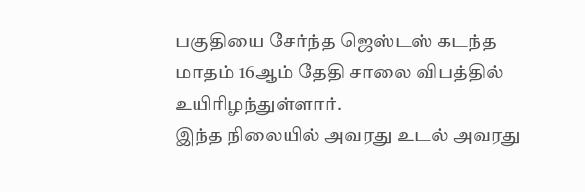பகுதியை சேர்ந்த ஜெஸ்டஸ் கடந்த மாதம் 16ஆம் தேதி சாலை விபத்தில் உயிரிழந்துள்ளார்.
இந்த நிலையில் அவரது உடல் அவரது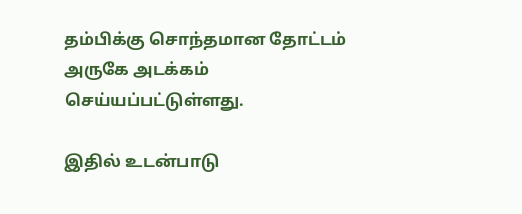தம்பிக்கு சொந்தமான தோட்டம் அருகே அடக்கம் செய்யப்பட்டுள்ளது.

இதில் உடன்பாடு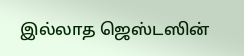இல்லாத ஜெஸ்டஸின்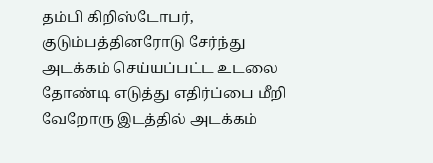தம்பி கிறிஸ்டோபர், குடும்பத்தினரோடு சேர்ந்து அடக்கம் செய்யப்பட்ட உடலை தோண்டி எடுத்து எதிர்ப்பை மீறி வேறோரு இடத்தில் அடக்கம்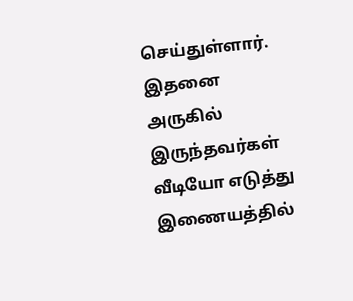செய்துள்ளார்.
இதனை அருகில் இருந்தவர்கள் வீடியோ எடுத்து இணையத்தில்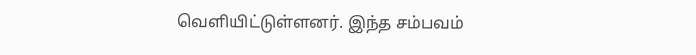வெளியிட்டுள்ளனர். இந்த சம்பவம்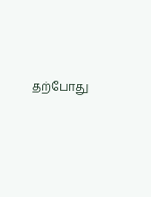தற்போது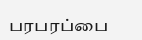பரபரப்பை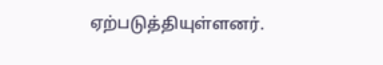ஏற்படுத்தியுள்ளனர்.